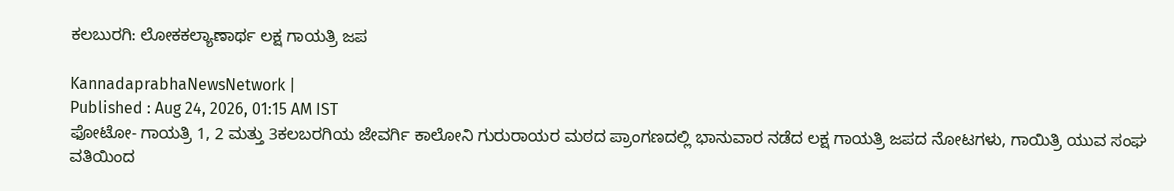ಕಲಬುರಗಿ: ಲೋಕಕಲ್ಯಾಣಾರ್ಥ ಲಕ್ಷ ಗಾಯತ್ರಿ ಜಪ

KannadaprabhaNewsNetwork |
Published : Aug 24, 2026, 01:15 AM IST
ಫೋಟೋ- ಗಾಯತ್ರಿ 1, 2 ಮತ್ತು 3ಕಲಬರಗಿಯ ಜೇವರ್ಗಿ ಕಾಲೋನಿ ಗುರುರಾಯರ ಮಠದ ಪ್ರಾಂಗಣದಲ್ಲಿ ಭಾನುವಾರ ನಡೆದ ಲಕ್ಷ ಗಾಯತ್ರಿ ಜಪದ ನೋಟಗಳು, ಗಾಯಿತ್ರಿ ಯುವ ಸಂಘ ವತಿಯಿಂದ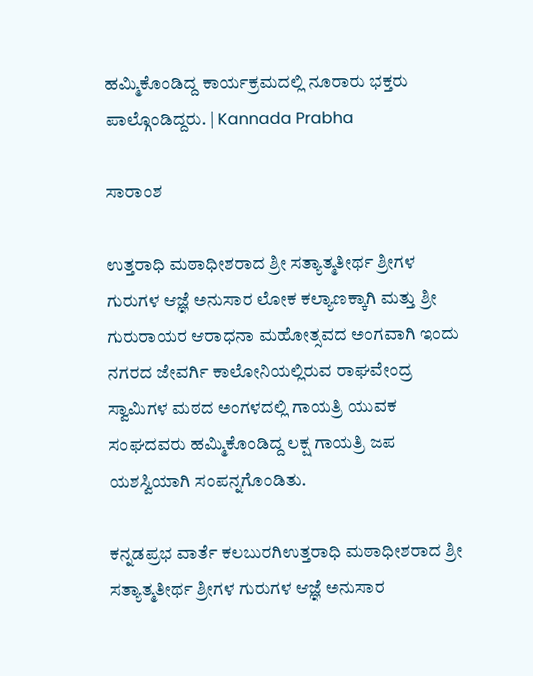ಹಮ್ಮಿಕೊಂಡಿದ್ದ ಕಾರ್ಯಕ್ರಮದಲ್ಲಿ ನೂರಾರು ಭಕ್ತರು ಪಾಲ್ಗೊಂಡಿದ್ದರು. | Kannada Prabha

ಸಾರಾಂಶ

ಉತ್ತರಾಧಿ ಮಠಾಧೀಶರಾದ ಶ್ರೀ ಸತ್ಯಾತ್ಮತೀರ್ಥ ಶ್ರೀಗಳ ಗುರುಗಳ ಆಜ್ಞೆ ಅನುಸಾರ ಲೋಕ ಕಲ್ಯಾಣಕ್ಕಾಗಿ ಮತ್ತು ಶ್ರೀ ಗುರುರಾಯರ ಆರಾಧನಾ ಮಹೋತ್ಸವದ ಅಂಗವಾಗಿ ಇಂದು ನಗರದ ಜೇವರ್ಗಿ ಕಾಲೋನಿಯಲ್ಲಿರುವ ರಾಘವೇಂದ್ರ ಸ್ವಾಮಿಗಳ ಮಠದ ಅಂಗಳದಲ್ಲಿ ಗಾಯತ್ರಿ ಯುವಕ ಸಂಘದವರು ಹಮ್ಮಿಕೊಂಡಿದ್ದ ಲಕ್ಷ ಗಾಯತ್ರಿ ಜಪ ಯಶಸ್ವಿಯಾಗಿ ಸಂಪನ್ನಗೊಂಡಿತು.

ಕನ್ನಡಪ್ರಭ ವಾರ್ತೆ ಕಲಬುರಗಿಉತ್ತರಾಧಿ ಮಠಾಧೀಶರಾದ ಶ್ರೀ ಸತ್ಯಾತ್ಮತೀರ್ಥ ಶ್ರೀಗಳ ಗುರುಗಳ ಆಜ್ಞೆ ಅನುಸಾರ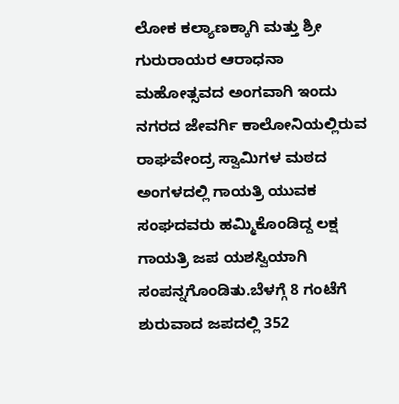ಲೋಕ ಕಲ್ಯಾಣಕ್ಕಾಗಿ ಮತ್ತು ಶ್ರೀ ಗುರುರಾಯರ ಆರಾಧನಾ ಮಹೋತ್ಸವದ ಅಂಗವಾಗಿ ಇಂದು ನಗರದ ಜೇವರ್ಗಿ ಕಾಲೋನಿಯಲ್ಲಿರುವ ರಾಘವೇಂದ್ರ ಸ್ವಾಮಿಗಳ ಮಠದ ಅಂಗಳದಲ್ಲಿ ಗಾಯತ್ರಿ ಯುವಕ ಸಂಘದವರು ಹಮ್ಮಿಕೊಂಡಿದ್ದ ಲಕ್ಷ ಗಾಯತ್ರಿ ಜಪ ಯಶಸ್ವಿಯಾಗಿ ಸಂಪನ್ನಗೊಂಡಿತು.ಬೆಳಗ್ಗೆ 8 ಗಂಟೆಗೆ ಶುರುವಾದ ಜಪದಲ್ಲಿ 352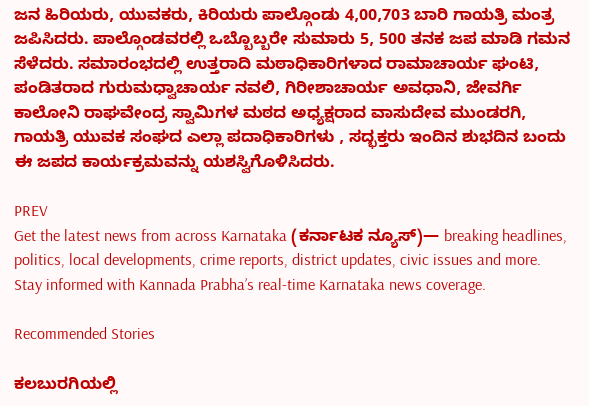ಜನ ಹಿರಿಯರು, ಯುವಕರು, ಕಿರಿಯರು ಪಾಲ್ಗೊಂಡು 4,00,703 ಬಾರಿ ಗಾಯತ್ರಿ ಮಂತ್ರ ಜಪಿಸಿದರು. ಪಾಲ್ಗೊಂಡವರಲ್ಲಿ ಒಬ್ಬೊಬ್ಬರೇ ಸುಮಾರು 5, 500 ತನಕ ಜಪ ಮಾಡಿ ಗಮನ ಸೆಳೆದರು. ಸಮಾರಂಭದಲ್ಲಿ ಉತ್ತರಾದಿ ಮಠಾಧಿಕಾರಿಗಳಾದ ರಾಮಾಚಾರ್ಯ ಘಂಟಿ, ಪಂಡಿತರಾದ ಗುರುಮಧ್ವಾಚಾರ್ಯ ನವಲಿ, ಗಿರೀಶಾಚಾರ್ಯ ಅವಧಾನಿ, ಜೇವರ್ಗಿ ಕಾಲೋನಿ ರಾಘವೇಂದ್ರ ಸ್ವಾಮಿಗಳ ಮಠದ ಅಧ್ಯಕ್ಷರಾದ ವಾಸುದೇವ ಮುಂಡರಗಿ, ಗಾಯತ್ರಿ ಯುವಕ ಸಂಘದ ಎಲ್ಲಾ ಪದಾಧಿಕಾರಿಗಳು , ಸದ್ಭಕ್ತರು ಇಂದಿನ ಶುಭದಿನ ಬಂದು ಈ ಜಪದ ಕಾರ್ಯಕ್ರಮವನ್ನು ಯಶಸ್ವಿಗೊಳಿಸಿದರು.

PREV
Get the latest news from across Karnataka (ಕರ್ನಾಟಕ ನ್ಯೂಸ್)— breaking headlines, politics, local developments, crime reports, district updates, civic issues and more. Stay informed with Kannada Prabha’s real‑time Karnataka news coverage.

Recommended Stories

ಕಲಬುರಗಿಯಲ್ಲಿ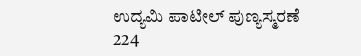ಉದ್ಯಮಿ ಪಾಟೀಲ್‌ ಪುಣ್ಯಸ್ಮರಣೆ
224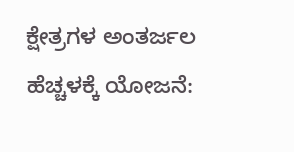ಕ್ಷೇತ್ರಗಳ ಅಂತರ್ಜಲ ಹೆಚ್ಚಳಕ್ಕೆ ಯೋಜನೆ: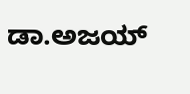ಡಾ.ಅಜಯ್‌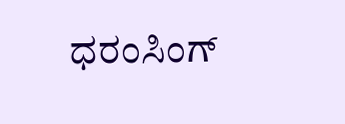ಧರಂಸಿಂಗ್‌